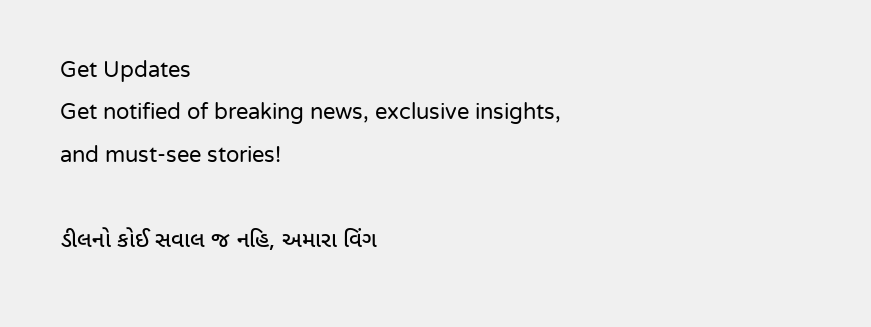Get Updates
Get notified of breaking news, exclusive insights, and must-see stories!

ડીલનો કોઈ સવાલ જ નહિ, અમારા વિંગ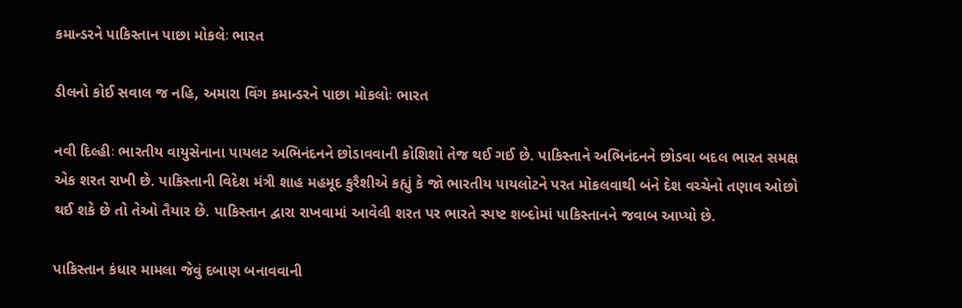કમાન્ડરને પાકિસ્તાન પાછા મોકલેઃ ભારત

ડીલનો કોઈ સવાલ જ નહિ, અમારા વિંગ કમાન્ડરને પાછા મોકલોઃ ભારત

નવી દિલ્હીઃ ભારતીય વાયુસેનાના પાયલટ અભિનંદનને છોડાવવાની કોશિશો તેજ થઈ ગઈ છે. પાકિસ્તાને અભિનંદનને છોડવા બદલ ભારત સમક્ષ એક શરત રાખી છે. પાકિસ્તાની વિદેશ મંત્રી શાહ મહમૂદ કુરૈશીએ કહ્યું કે જો ભારતીય પાયલોટને પરત મોકલવાથી બંને દેશ વચ્ચેનો તણાવ ઓછો થઈ શકે છે તો તેઓ તૈયાર છે. પાકિસ્તાન દ્વારા રાખવામાં આવેલી શરત પર ભારતે સ્પષ્ટ શબ્દોમાં પાકિસ્તાનને જવાબ આપ્યો છે.

પાકિસ્તાન કંધાર મામલા જેવું દબાણ બનાવવાની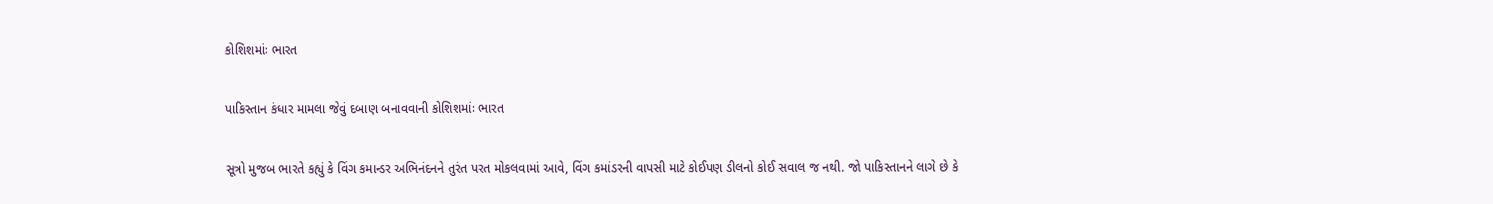કોશિશમાંઃ ભારત

પાકિસ્તાન કંધાર મામલા જેવું દબાણ બનાવવાની કોશિશમાંઃ ભારત

સૂત્રો મુજબ ભારતે કહ્યું કે વિંગ કમાન્ડર અભિનંદનને તુરંત પરત મોકલવામાં આવે, વિંગ કમાંડરની વાપસી માટે કોઈપણ ડીલનો કોઈ સવાલ જ નથી. જો પાકિસ્તાનને લાગે છે કે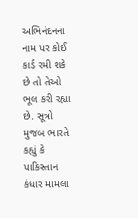અભિનંદનના નામ પર કોઈ કાર્ડ રમી શકે છે તો તેઓ ભૂલ કરી રહ્યા છે. સૂત્રો મુજબ ભારતે કહ્યું કે પાકિસ્તાન કંધાર મામલા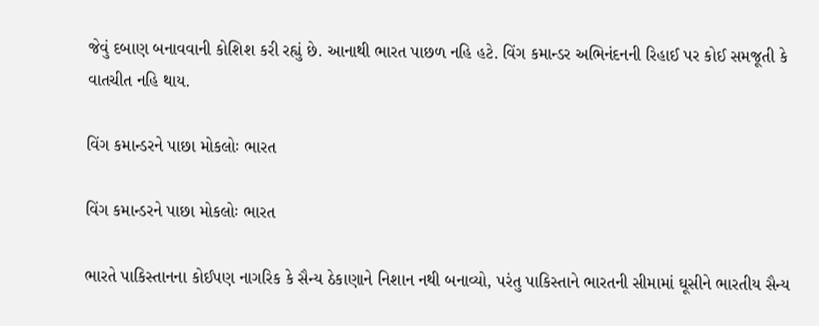જેવું દબાણ બનાવવાની કોશિશ કરી રહ્યું છે. આનાથી ભારત પાછળ નહિ હટે. વિંગ કમાન્ડર અભિનંદનની રિહાઈ પર કોઈ સમજૂતી કે વાતચીત નહિ થાય.

વિંગ કમાન્ડરને પાછા મોકલોઃ ભારત

વિંગ કમાન્ડરને પાછા મોકલોઃ ભારત

ભારતે પાકિસ્તાનના કોઈપણ નાગરિક કે સૈન્ય ઠેકાણાને નિશાન નથી બનાવ્યો, પરંતુ પાકિસ્તાને ભારતની સીમામાં ઘૂસીને ભારતીય સૈન્ય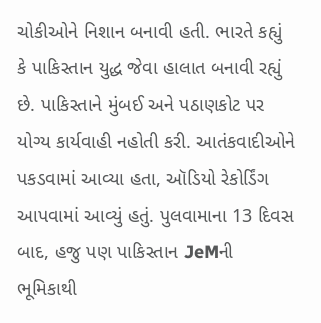ચોકીઓને નિશાન બનાવી હતી. ભારતે કહ્યું કે પાકિસ્તાન યુદ્ધ જેવા હાલાત બનાવી રહ્યું છે. પાકિસ્તાને મુંબઈ અને પઠાણકોટ પર યોગ્ય કાર્યવાહી નહોતી કરી. આતંકવાદીઓને પકડવામાં આવ્યા હતા, ઑડિયો રેકોર્ડિંગ આપવામાં આવ્યું હતું. પુલવામાના 13 દિવસ બાદ, હજુ પણ પાકિસ્તાન JeMની ભૂમિકાથી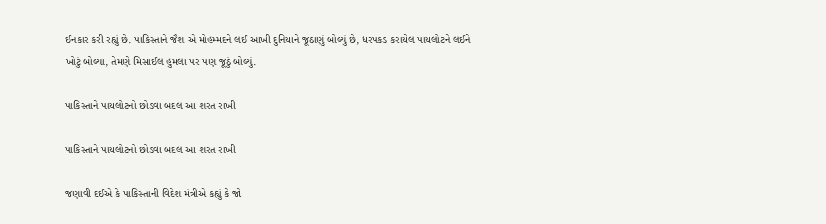ઈનકાર કરી રહ્યું છે. પાકિસ્તાને જૈશ એ મોહમ્મદને લઈ આખી દુનિયાને જૂઠાણું બોલ્યું છે, ધરપકડ કરાયેલ પાયલોટને લઈને ખોટું બોલ્યા, તેમણે મિસાઈલ હુમલા પર પણ જૂઠું બોલ્યું.

પાકિસ્તાને પાયલોટનો છોડવા બદલ આ શરત રાખી

પાકિસ્તાને પાયલોટનો છોડવા બદલ આ શરત રાખી

જણાવી દઈએ કે પાકિસ્તાની વિદેશ મંત્રીએ કહ્યું કે જો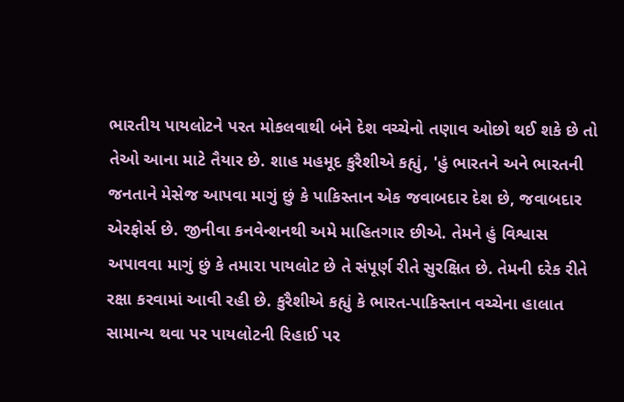ભારતીય પાયલોટને પરત મોકલવાથી બંને દેશ વચ્ચેનો તણાવ ઓછો થઈ શકે છે તો તેઓ આના માટે તૈયાર છે. શાહ મહમૂદ કુરૈશીએ કહ્યું, 'હું ભારતને અને ભારતની જનતાને મેસેજ આપવા માગું છું કે પાકિસ્તાન એક જવાબદાર દેશ છે, જવાબદાર એરફોર્સ છે. જીનીવા કનવેન્શનથી અમે માહિતગાર છીએ. તેમને હું વિશ્વાસ અપાવવા માગું છું કે તમારા પાયલોટ છે તે સંપૂર્ણ રીતે સુરક્ષિત છે. તેમની દરેક રીતે રક્ષા કરવામાં આવી રહી છે. કુરૈશીએ કહ્યું કે ભારત-પાકિસ્તાન વચ્ચેના હાલાત સામાન્ય થવા પર પાયલોટની રિહાઈ પર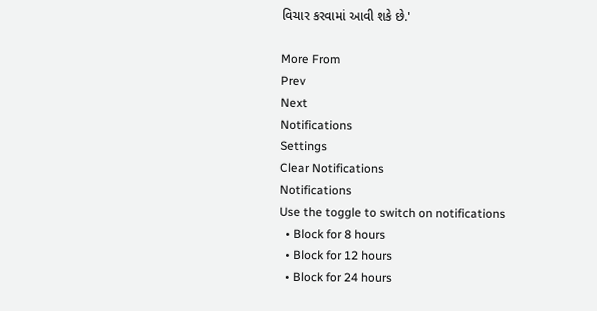વિચાર કરવામાં આવી શકે છે.'

More From
Prev
Next
Notifications
Settings
Clear Notifications
Notifications
Use the toggle to switch on notifications
  • Block for 8 hours
  • Block for 12 hours
  • Block for 24 hours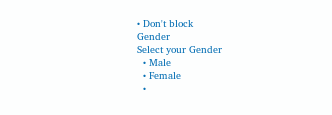• Don't block
Gender
Select your Gender
  • Male
  • Female
  •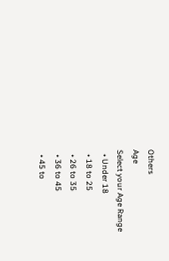Others
Age
Select your Age Range
  • Under 18
  • 18 to 25
  • 26 to 35
  • 36 to 45
  • 45 to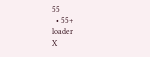55
  • 55+
loader
X